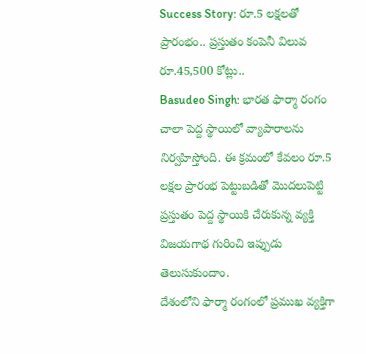Success Story: రూ.5 లక్షలతో ప్రారంభం.. ప్రస్తుతం కంపెనీ విలువ రూ.45,500 కోట్లు..
Basudeo Singh: భారత ఫార్మా రంగం చాలా పెద్ద స్థాయిలో వ్యాపారాలను నిర్వహిస్తోంది. ఈ క్రమంలో కేవలం రూ.5 లక్షల ప్రారంభ పెట్టుబడితో మెుదలుపెట్టి ప్రస్తుతం పెద్ద స్థాయికి చేరుకున్న వ్యక్తి విజయగాథ గురించి ఇప్పుడు తెలుసుకుందాం.
దేశంలోని ఫార్మా రంగంలో ప్రముఖ వ్యక్తిగా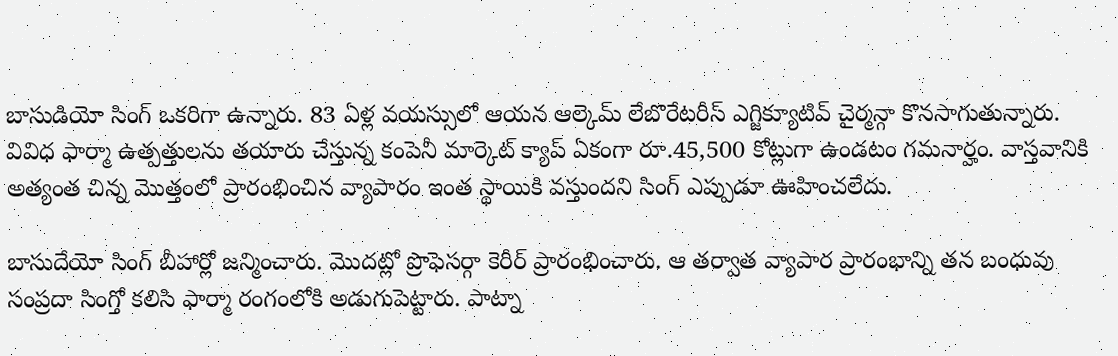బాసుడియో సింగ్ ఒకరిగా ఉన్నారు. 83 ఏళ్ల వయస్సులో ఆయన ఆల్కెమ్ లేబొరేటరీస్ ఎగ్జిక్యూటివ్ చైర్మన్గా కొనసాగుతున్నారు. వివిధ ఫార్మా ఉత్పత్తులను తయారు చేస్తున్న కంపెనీ మార్కెట్ క్యాప్ ఏకంగా రూ.45,500 కోట్లుగా ఉండటం గమనార్హం. వాస్తవానికి అత్యంత చిన్న మెుత్తంలో ప్రారంభించిన వ్యాపారం ఇంత స్థాయికి వస్తుందని సింగ్ ఎప్పుడూ ఊహించలేదు.

బాసుదేయో సింగ్ బీహార్లో జన్మించారు. మొదట్లో ప్రొఫెసర్గా కెరీర్ ప్రారంభించారు. ఆ తర్వాత వ్యాపార ప్రారంభాన్ని తన బంధువు సంప్రదా సింగ్తో కలిసి ఫార్మా రంగంలోకి అడుగుపెట్టారు. పాట్నా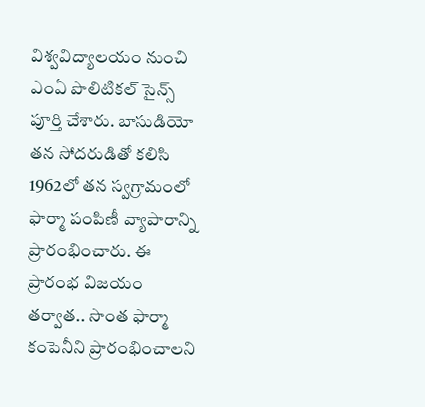విశ్వవిద్యాలయం నుంచి ఎంఏ పొలిటికల్ సైన్స్ పూర్తి చేశారు. బాసుడియో తన సోదరుడితో కలిసి 1962లో తన స్వగ్రామంలో ఫార్మా పంపిణీ వ్యాపారాన్ని ప్రారంభించారు. ఈ ప్రారంభ విజయం తర్వాత.. సొంత ఫార్మా కంపెనీని ప్రారంభించాలని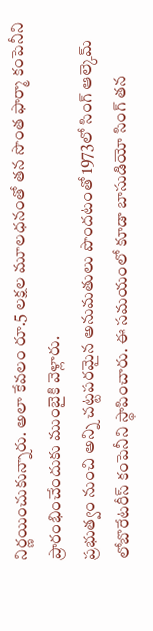నిర్ణయించుకున్నారు. అలా కేవలం రూ.5 లక్షల మూలధనంతో తన సొంత ఫార్మా కంపెనీని ప్రారంభించేందుకు ముంబైకి వెళ్లారు.
ప్రభుత్వం నుంచి అన్ని చట్టపరమైన అనుమతులు పొందటంతో 1973లో సింగ్ ఆల్కెమ్ లోబొరేటరీస్ కంపెనీని స్థాపించారు. ఈ సమయంలో కూడా బాసుడియో సింగ్ తన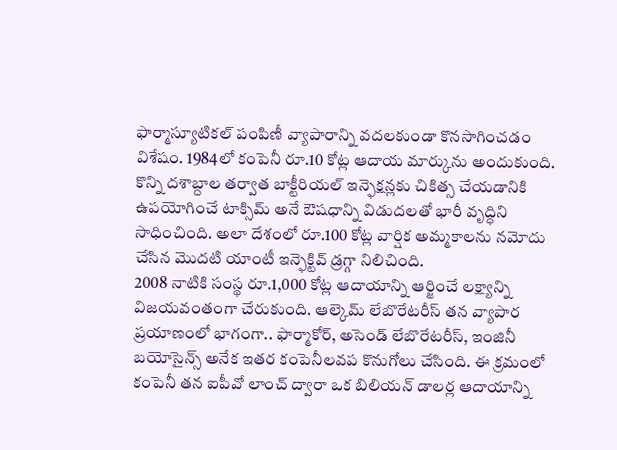ఫార్మాస్యూటికల్ పంపిణీ వ్యాపారాన్ని వదలకుండా కొనసాగించడం విశేషం. 1984లో కంపెనీ రూ.10 కోట్ల ఆదాయ మార్కును అందుకుంది. కొన్ని దశాబ్దాల తర్వాత బాక్టీరియల్ ఇన్ఫెక్షన్లకు చికిత్స చేయడానికి ఉపయోగించే టాక్సిమ్ అనే ఔషధాన్ని విడుదలతో భారీ వృద్ధిని సాధించింది. అలా దేశంలో రూ.100 కోట్ల వార్షిక అమ్మకాలను నమోదు చేసిన మొదటి యాంటీ ఇన్ఫెక్టివ్ డ్రగ్గా నిలిచింది.
2008 నాటికి సంస్థ రూ.1,000 కోట్ల ఆదాయాన్ని ఆర్జించే లక్ష్యాన్ని విజయవంతంగా చేరుకుంది. ఆల్కెమ్ లేబొరేటరీస్ తన వ్యాపార ప్రయాణంలో భాగంగా.. ఫార్మాకోర్, అసెండ్ లేబొరేటరీస్, ఇంజినీ బయోసైన్స్ అనేక ఇతర కంపెనీలవప కొనుగోలు చేసింది. ఈ క్రమంలో కంపెనీ తన ఐపీవో లాంచ్ ద్వారా ఒక బిలియన్ డాలర్ల ఆదాయాన్ని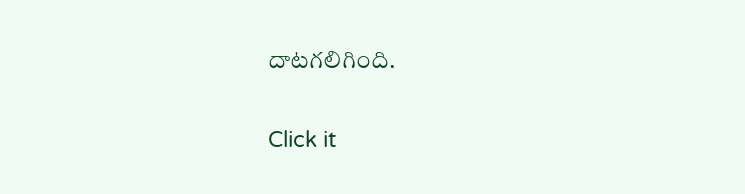దాటగలిగింది.


Click it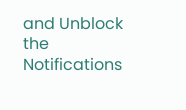and Unblock the Notifications